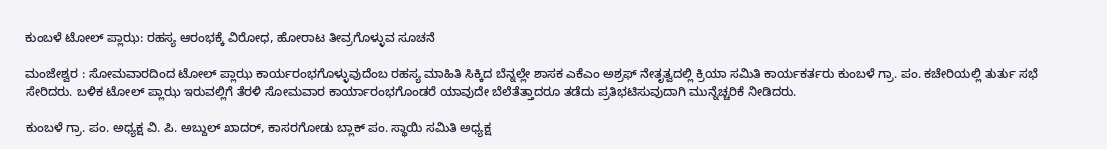ಕುಂಬಳೆ ಟೋಲ್ ಪ್ಲಾಝ: ರಹಸ್ಯ ಆರಂಭಕ್ಕೆ ವಿರೋಧ, ಹೋರಾಟ ತೀವ್ರಗೊಳ್ಳುವ ಸೂಚನೆ

ಮಂಜೇಶ್ವರ : ಸೋಮವಾರದಿಂದ ಟೋಲ್ ಪ್ಲಾಝ ಕಾರ್ಯರಂಭಗೊಳ್ಳುವುದೆಂಬ ರಹಸ್ಯ ಮಾಹಿತಿ ಸಿಕ್ಕಿದ ಬೆನ್ನಲ್ಲೇ ಶಾಸಕ ಎಕೆಎಂ ಅಶ್ರಫ್ ನೇತೃತ್ವದಲ್ಲಿ ಕ್ರಿಯಾ ಸಮಿತಿ ಕಾರ್ಯಕರ್ತರು ಕುಂಬಳೆ ಗ್ರಾ. ಪಂ. ಕಚೇರಿಯಲ್ಲಿ ತುರ್ತು ಸಭೆ ಸೇರಿದರು. ಬಳಿಕ ಟೋಲ್ ಪ್ಲಾಝ ಇರುವಲ್ಲಿಗೆ ತೆರಳಿ ಸೋಮವಾರ ಕಾರ್ಯಾರಂಭಗೊಂಡರೆ ಯಾವುದೇ ಬೆಲೆತೆತ್ತಾದರೂ ತಡೆದು ಪ್ರತಿಭಟಿಸುವುದಾಗಿ ಮುನ್ನೆಚ್ಚರಿಕೆ ನೀಡಿದರು.

ಕುಂಬಳೆ ಗ್ರಾ. ಪಂ. ಅಧ್ಯಕ್ಷ ವಿ. ಪಿ. ಅಬ್ದುಲ್ ಖಾದ‌ರ್, ಕಾಸರಗೋಡು ಬ್ಲಾಕ್ ಪಂ. ಸ್ಥಾಯಿ ಸಮಿತಿ ಅಧ್ಯಕ್ಷ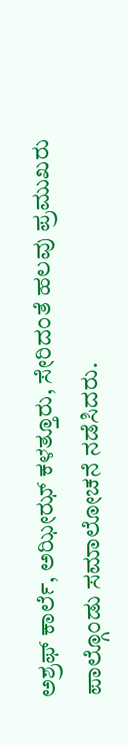ಅಶ್ರಫ್ ಕಾರ್ಲೆ, ಅಝೀಝ್ ಕಳತ್ತೂರು, ಸೇರಿದಂತೆ ಹಲವು ಪ್ರಮುಖರು ಪಾಲ್ಗೊಂಡು ಸಮಾಲೋಚನೆ ನಡೆಸಿದರು.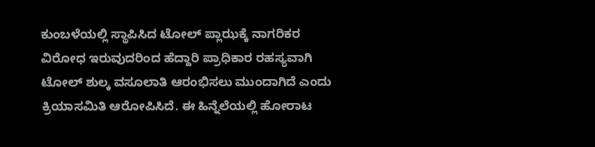ಕುಂಬಳೆಯಲ್ಲಿ ಸ್ಥಾಪಿಸಿದ ಟೋಲ್ ಪ್ಲಾಝಕ್ಕೆ ನಾಗರಿಕರ ವಿರೋಧ ಇರುವುದರಿಂದ ಹೆದ್ದಾರಿ ಪ್ರಾಧಿಕಾರ ರಹಸ್ಯವಾಗಿ ಟೋಲ್ ಶುಲ್ಕ ವಸೂಲಾತಿ ಆರಂಭಿಸಲು ಮುಂದಾಗಿದೆ ಎಂದು ಕ್ರಿಯಾಸಮಿತಿ ಆರೋಪಿಸಿದೆ. ಈ ಹಿನ್ನೆಲೆಯಲ್ಲಿ ಹೋರಾಟ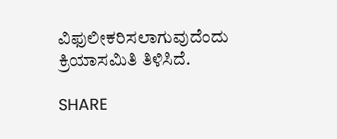ವಿಫುಲೀಕರಿಸಲಾಗುವುದೆಂದು ಕ್ರಿಯಾಸಮಿತಿ ತಿಳಿಸಿದೆ.

SHARE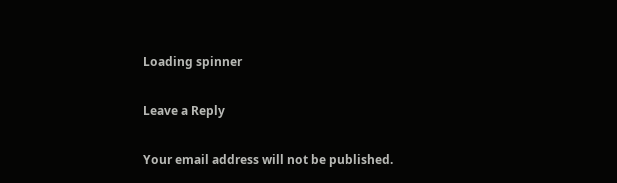Loading spinner

Leave a Reply

Your email address will not be published.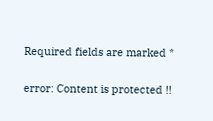Required fields are marked *

error: Content is protected !!